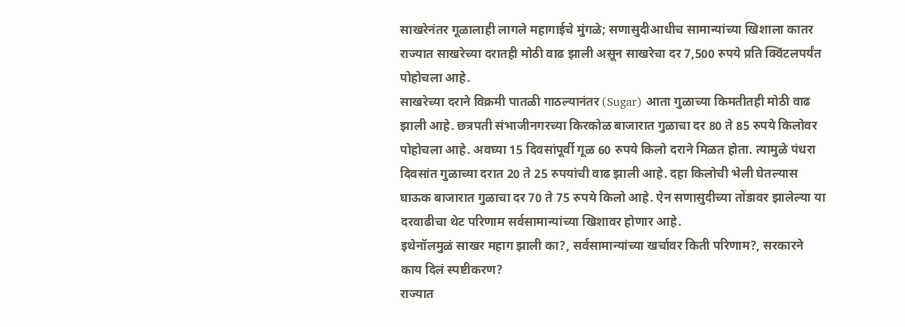साखरेनंतर गूळालाही लागले महागाईचे मुंगळे; सणासुदीआधीच सामान्यांच्या खिशाला कातर
राज्यात साखरेच्या दरातही मोठी वाढ झाली असून साखरेचा दर 7,500 रुपये प्रति क्विंटलपर्यंत पोहोचला आहे.
साखरेच्या दराने विक्रमी पातळी गाठल्यानंतर (Sugar) आता गुळाच्या किमतीतही मोठी वाढ झाली आहे. छत्रपती संभाजीनगरच्या किरकोळ बाजारात गुळाचा दर 80 ते 85 रुपये किलोवर पोहोचला आहे. अवघ्या 15 दिवसांपूर्वी गूळ 60 रुपये किलो दराने मिळत होता. त्यामुळे पंधरा दिवसांत गुळाच्या दरात 20 ते 25 रुपयांची वाढ झाली आहे. दहा किलोची भेली घेतल्यास घाऊक बाजारात गुळाचा दर 70 ते 75 रुपये किलो आहे. ऐन सणासुदीच्या तोंडावर झालेल्या या दरवाढीचा थेट परिणाम सर्वसामान्यांच्या खिशावर होणार आहे.
इथेनॉलमुळं साखर महाग झाली का?, सर्वसामान्यांच्या खर्चावर किती परिणाम?, सरकारने काय दिलं स्पष्टीकरण?
राज्यात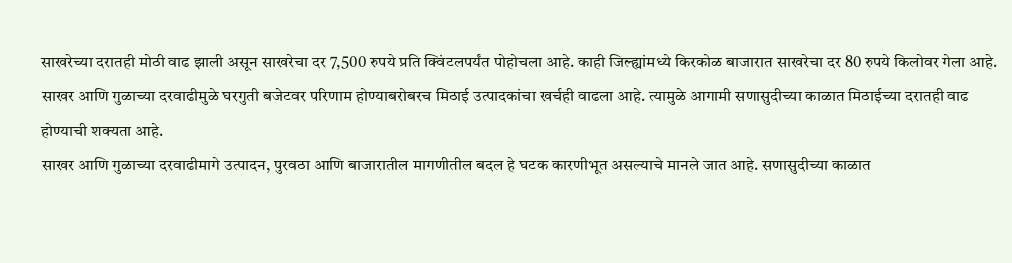साखरेच्या दरातही मोठी वाढ झाली असून साखरेचा दर 7,500 रुपये प्रति क्विंटलपर्यंत पोहोचला आहे. काही जिल्ह्यांमध्ये किरकोळ बाजारात साखरेचा दर 80 रुपये किलोवर गेला आहे. साखर आणि गुळाच्या दरवाढीमुळे घरगुती बजेटवर परिणाम होण्याबरोबरच मिठाई उत्पादकांचा खर्चही वाढला आहे. त्यामुळे आगामी सणासुदीच्या काळात मिठाईच्या दरातही वाढ होण्याची शक्यता आहे.
साखर आणि गुळाच्या दरवाढीमागे उत्पादन, पुरवठा आणि बाजारातील मागणीतील बदल हे घटक कारणीभूत असल्याचे मानले जात आहे. सणासुदीच्या काळात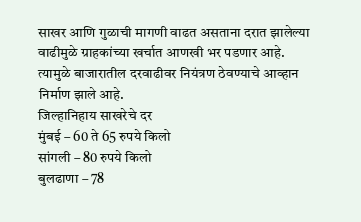साखर आणि गुळाची मागणी वाढत असताना दरात झालेल्या वाढीमुळे ग्राहकांच्या खर्चात आणखी भर पडणार आहे. त्यामुळे बाजारातील दरवाढीवर नियंत्रण ठेवण्याचे आव्हान निर्माण झाले आहे.
जिल्हानिहाय साखरेचे दर
मुंबई – 60 ते 65 रुपये किलो
सांगली – 80 रुपये किलो
बुलढाणा – 78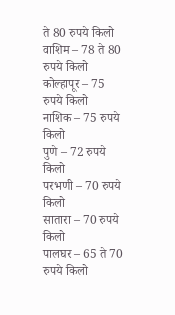ते 80 रुपये किलो
वाशिम – 78 ते 80 रुपये किलो
कोल्हापूर – 75 रुपये किलो
नाशिक – 75 रुपये किलो
पुणे – 72 रुपये किलो
परभणी – 70 रुपये किलो
सातारा – 70 रुपये किलो
पालघर – 65 ते 70 रुपये किलो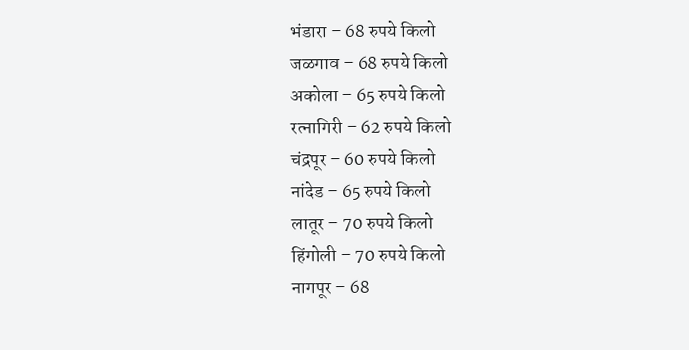भंडारा – 68 रुपये किलो
जळगाव – 68 रुपये किलो
अकोला – 65 रुपये किलो
रत्नागिरी – 62 रुपये किलो
चंद्रपूर – 60 रुपये किलो
नांदेड – 65 रुपये किलो
लातूर – 70 रुपये किलो
हिंगोली – 70 रुपये किलो
नागपूर – 68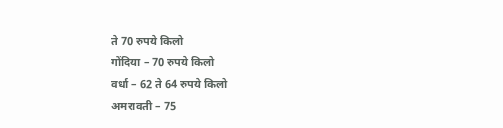ते 70 रुपये किलो
गोंदिया – 70 रुपये किलो
वर्धा – 62 ते 64 रुपये किलो
अमरावती – 75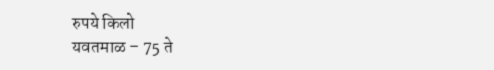रुपये किलो
यवतमाळ – 75 ते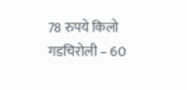78 रुपये किलो
गडचिरोली – 60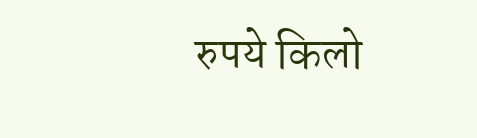रुपये किलो